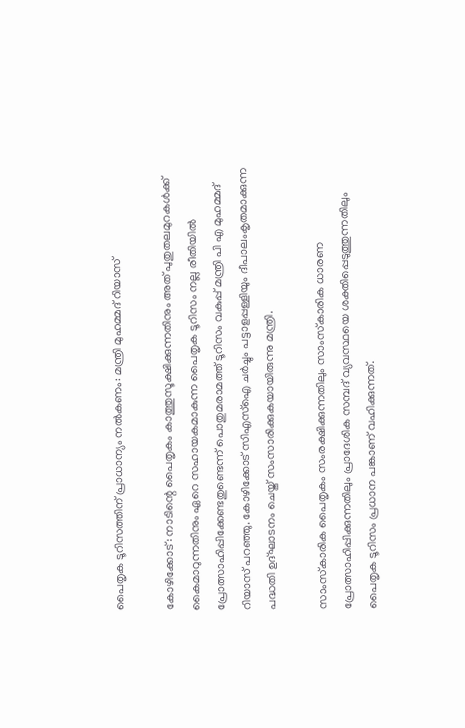പൈതൃക ടൂറിസത്തിന് പ്രാധാന്യം നല്‍കണം: മന്ത്രി മുഹമ്മദ് റിയാസ്

കോഴിക്കോട്: നാടിന്റെ പൈതൃകം കാത്തുസൂക്ഷിക്കുന്നതിനും അത് പുതുതലമുറകള്‍ക്ക് കൈമാറുന്നതിനും ഏറെ സഹായകമാകുന്ന പൈതൃക ടൂറിസം നല്ല രീതിയില്‍ പ്രോത്സാഹിപ്പിക്കേണ്ടതുണ്ടെന്ന് പൊതുമരാമത്ത് ടൂറിസം വകുപ്പ് മന്ത്രി പി എ മുഹമ്മദ് റിയാസ് പറഞ്ഞു. കോഴിക്കോട് സിഎസ്‌ഐ ചര്‍ച്ചും പട്ടാളപ്പള്ളിയും ദീപാലംകൃതമാക്കുന്ന പദ്ധതി ഉദ്ഘാടനം ചെയ്ത് സംസാരിക്കുകയായിരുന്നു മന്ത്രി.

സാംസ്‌കാരിക പൈതൃകം സംരക്ഷിക്കുന്നതിലും സാംസ്‌കാരിക ധാരണ പ്രോത്സാഹിപ്പിക്കുന്നതിലും പ്രാദേശിക സമ്പദ് വ്യവസ്ഥയെ ശക്തിപ്പെടുത്തുന്നതിലും പൈതൃക ടൂറിസം പ്രധാന പങ്കാണ് വഹിക്കുന്നത്.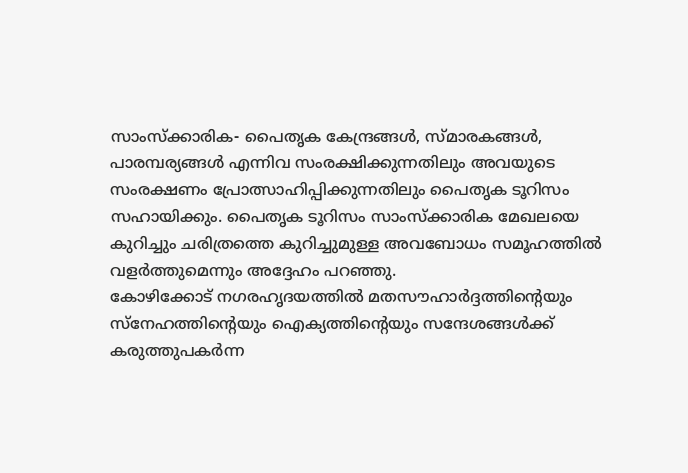സാംസ്‌ക്കാരിക- പൈതൃക കേന്ദ്രങ്ങള്‍, സ്മാരകങ്ങള്‍, പാരമ്പര്യങ്ങള്‍ എന്നിവ സംരക്ഷിക്കുന്നതിലും അവയുടെ സംരക്ഷണം പ്രോത്സാഹിപ്പിക്കുന്നതിലും പൈതൃക ടൂറിസം സഹായിക്കും. പൈതൃക ടൂറിസം സാംസ്‌ക്കാരിക മേഖലയെ കുറിച്ചും ചരിത്രത്തെ കുറിച്ചുമുള്ള അവബോധം സമൂഹത്തില്‍ വളര്‍ത്തുമെന്നും അദ്ദേഹം പറഞ്ഞു.
കോഴിക്കോട് നഗരഹൃദയത്തില്‍ മതസൗഹാര്‍ദ്ദത്തിന്റെയും സ്‌നേഹത്തിന്റെയും ഐക്യത്തിന്റെയും സന്ദേശങ്ങള്‍ക്ക് കരുത്തുപകര്‍ന്ന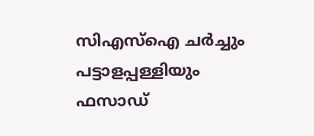സിഎസ്‌ഐ ചര്‍ച്ചും പട്ടാളപ്പള്ളിയും ഫസാഡ്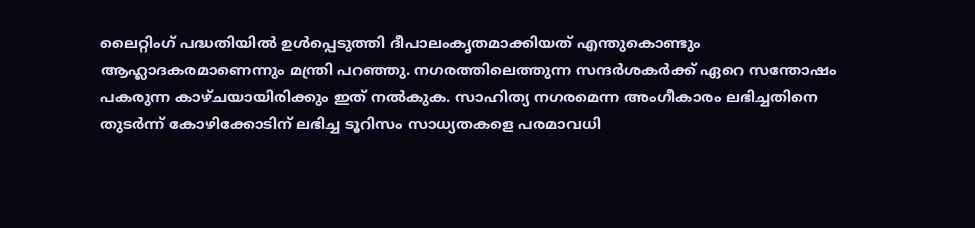ലൈറ്റിംഗ് പദ്ധതിയില്‍ ഉള്‍പ്പെടുത്തി ദീപാലംകൃതമാക്കിയത് എന്തുകൊണ്ടും ആഹ്ലാദകരമാണെന്നും മന്ത്രി പറഞ്ഞു. നഗരത്തിലെത്തുന്ന സന്ദര്‍ശകര്‍ക്ക് ഏറെ സന്തോഷം പകരുന്ന കാഴ്ചയായിരിക്കും ഇത് നല്‍കുക. സാഹിത്യ നഗരമെന്ന അംഗീകാരം ലഭിച്ചതിനെ തുടര്‍ന്ന് കോഴിക്കോടിന് ലഭിച്ച ടൂറിസം സാധ്യതകളെ പരമാവധി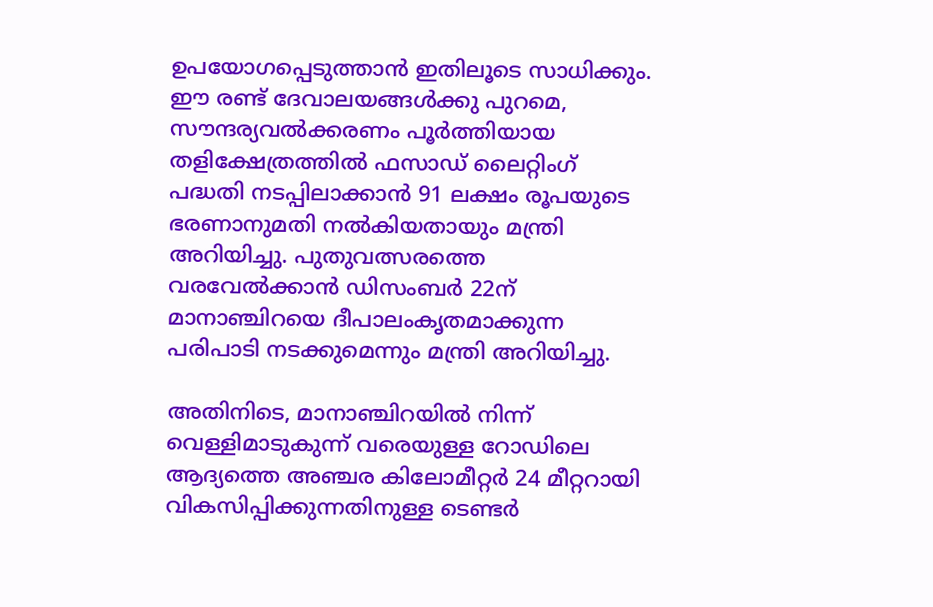ഉപയോഗപ്പെടുത്താന്‍ ഇതിലൂടെ സാധിക്കും.
ഈ രണ്ട് ദേവാലയങ്ങള്‍ക്കു പുറമെ, സൗന്ദര്യവല്‍ക്കരണം പൂര്‍ത്തിയായ തളിക്ഷേത്രത്തില്‍ ഫസാഡ് ലൈറ്റിംഗ് പദ്ധതി നടപ്പിലാക്കാന്‍ 91 ലക്ഷം രൂപയുടെ ഭരണാനുമതി നല്‍കിയതായും മന്ത്രി അറിയിച്ചു. പുതുവത്സരത്തെ വരവേല്‍ക്കാന്‍ ഡിസംബര്‍ 22ന് മാനാഞ്ചിറയെ ദീപാലംകൃതമാക്കുന്ന പരിപാടി നടക്കുമെന്നും മന്ത്രി അറിയിച്ചു.

അതിനിടെ, മാനാഞ്ചിറയില്‍ നിന്ന് വെള്ളിമാടുകുന്ന് വരെയുള്ള റോഡിലെ ആദ്യത്തെ അഞ്ചര കിലോമീറ്റര്‍ 24 മീറ്ററായി വികസിപ്പിക്കുന്നതിനുള്ള ടെണ്ടര്‍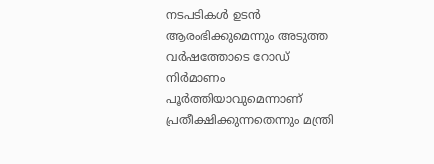നടപടികള്‍ ഉടന്‍ ആരംഭിക്കുമെന്നും അടുത്ത വര്‍ഷത്തോടെ റോഡ് നിര്‍മാണം പൂര്‍ത്തിയാവുമെന്നാണ് പ്രതീക്ഷിക്കുന്നതെന്നും മന്ത്രി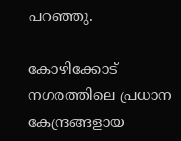പറഞ്ഞു.

കോഴിക്കോട് നഗരത്തിലെ പ്രധാന കേന്ദ്രങ്ങളായ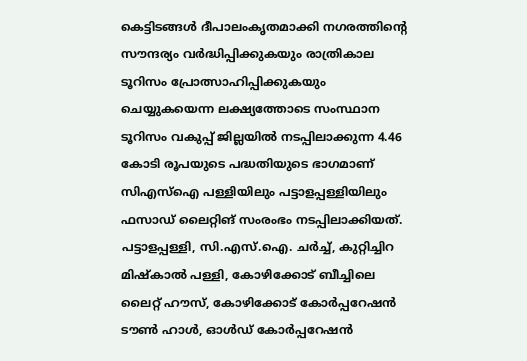കെട്ടിടങ്ങള്‍ ദീപാലംകൃതമാക്കി നഗരത്തിന്റെ സൗന്ദര്യം വര്‍ദ്ധിപ്പിക്കുകയും രാത്രികാല ടൂറിസം പ്രോത്സാഹിപ്പിക്കുകയും ചെയ്യുകയെന്ന ലക്ഷ്യത്തോടെ സംസ്ഥാന ടൂറിസം വകുപ്പ് ജില്ലയില്‍ നടപ്പിലാക്കുന്ന 4.46 കോടി രൂപയുടെ പദ്ധതിയുടെ ഭാഗമാണ് സിഎസ്‌ഐ പള്ളിയിലും പട്ടാളപ്പള്ളിയിലും ഫസാഡ് ലൈറ്റിങ് സംരംഭം നടപ്പിലാക്കിയത്. പട്ടാളപ്പള്ളി, സി.എസ്.ഐ. ചര്‍ച്ച്, കുറ്റിച്ചിറ മിഷ്‌കാല്‍ പള്ളി, കോഴിക്കോട് ബീച്ചിലെ ലൈറ്റ് ഹൗസ്, കോഴിക്കോട് കോര്‍പ്പറേഷന്‍ ടൗണ്‍ ഹാള്‍, ഓള്‍ഡ് കോര്‍പ്പറേഷന്‍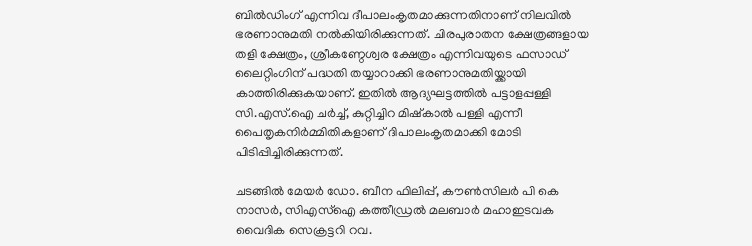ബില്‍ഡിംഗ് എന്നിവ ദീപാലംകൃതമാക്കുന്നതിനാണ് നിലവില്‍ ഭരണാനുമതി നല്‍കിയിരിക്കുന്നത്. ചിരപുരാതന ക്ഷേത്രങ്ങളായ തളി ക്ഷേത്രം, ശ്രീകണ്ഠേശ്വര ക്ഷേത്രം എന്നിവയുടെ ഫസാഡ് ലൈറ്റിംഗിന് പദ്ധതി തയ്യാറാക്കി ഭരണാനുമതിയ്ക്കായി കാത്തിരിക്കുകയാണ്. ഇതില്‍ ആദ്യഘട്ടത്തില്‍ പട്ടാളപ്പള്ളി സി.എസ്.ഐ ചര്‍ച്ച്, കുറ്റിച്ചിറ മിഷ്‌കാല്‍ പള്ളി എന്നീ പൈതൃകനിര്‍മ്മിതികളാണ് ദിപാലംകൃതമാക്കി മോടി പിടിപ്പിച്ചിരിക്കുന്നത്.

ചടങ്ങില്‍ മേയര്‍ ഡോ. ബീന ഫിലിപ്പ്, കൗണ്‍സിലര്‍ പി കെ നാസര്‍, സിഎസ്‌ഐ കത്തീഡ്രല്‍ മലബാര്‍ മഹാഇടവക വൈദിക സെക്രട്ടറി റവ.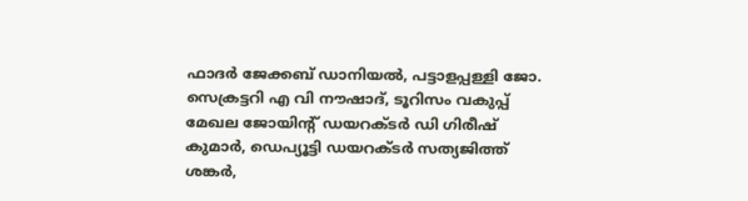ഫാദര്‍ ജേക്കബ് ഡാനിയല്‍, പട്ടാളപ്പള്ളി ജോ. സെക്രട്ടറി എ വി നൗഷാദ്, ടൂറിസം വകുപ്പ് മേഖല ജോയിന്റ് ഡയറക്ടര്‍ ഡി ഗിരീഷ് കുമാര്‍, ഡെപ്യൂട്ടി ഡയറക്ടര്‍ സത്യജിത്ത് ശങ്കര്‍,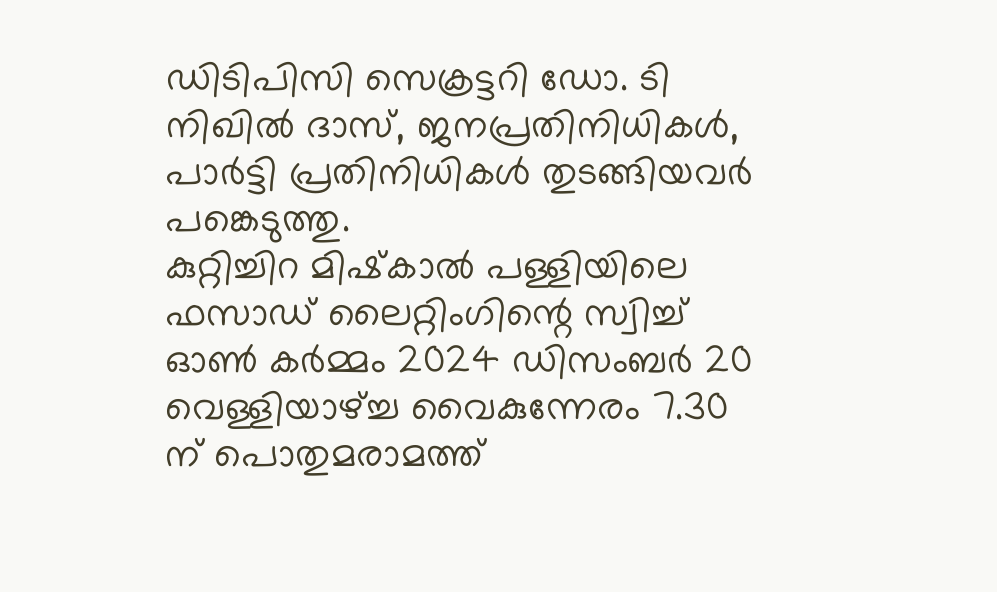ഡിടിപിസി സെക്രട്ടറി ഡോ. ടി നിഖില്‍ ദാസ്, ജനപ്രതിനിധികള്‍, പാര്‍ട്ടി പ്രതിനിധികള്‍ തുടങ്ങിയവര്‍ പങ്കെടുത്തു.
കുറ്റിച്ചിറ മിഷ്‌കാല്‍ പള്ളിയിലെ ഫസാഡ് ലൈറ്റിംഗിന്റെ സ്വിച്ച് ഓണ്‍ കര്‍മ്മം 2024 ഡിസംബര്‍ 20 വെള്ളിയാഴ്ച്ച വൈകുന്നേരം 7.30 ന് പൊതുമരാമത്ത്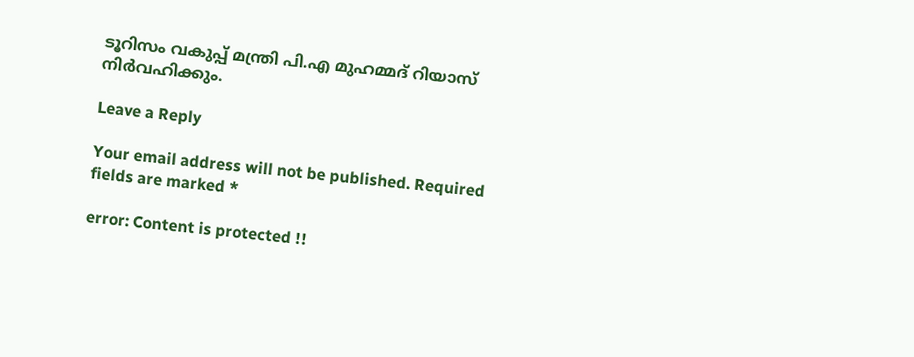ടൂറിസം വകുപ്പ് മന്ത്രി പി.എ മുഹമ്മദ് റിയാസ് നിര്‍വഹിക്കും.

Leave a Reply

Your email address will not be published. Required fields are marked *

error: Content is protected !!